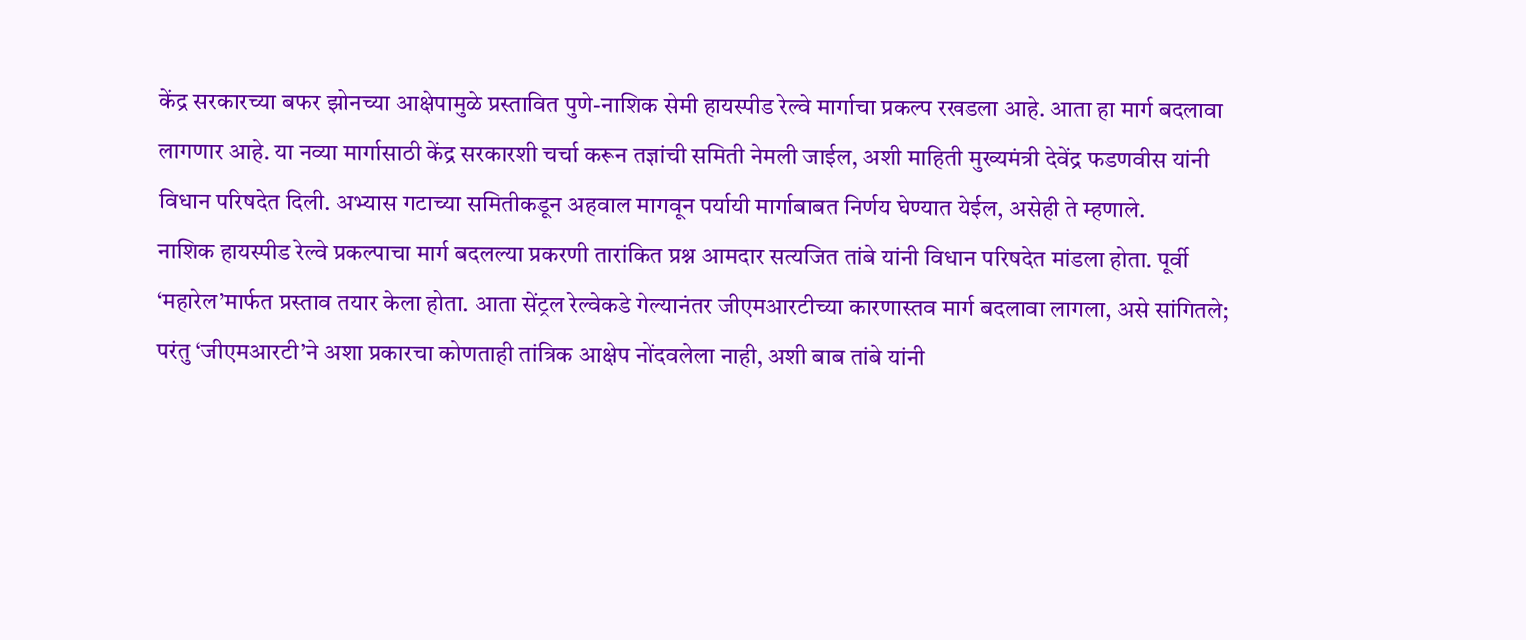केंद्र सरकारच्या बफर झोनच्या आक्षेपामुळे प्रस्तावित पुणे-नाशिक सेमी हायस्पीड रेल्वे मार्गाचा प्रकल्प रखडला आहे. आता हा मार्ग बदलावा लागणार आहे. या नव्या मार्गासाठी केंद्र सरकारशी चर्चा करून तज्ञांची समिती नेमली जाईल, अशी माहिती मुख्यमंत्री देवेंद्र फडणवीस यांनी विधान परिषदेत दिली. अभ्यास गटाच्या समितीकडून अहवाल मागवून पर्यायी मार्गाबाबत निर्णय घेण्यात येईल, असेही ते म्हणाले.
नाशिक हायस्पीड रेल्वे प्रकल्पाचा मार्ग बदलल्या प्रकरणी तारांकित प्रश्न आमदार सत्यजित तांबे यांनी विधान परिषदेत मांडला होता. पूर्वी ‘महारेल’मार्फत प्रस्ताव तयार केला होता. आता सेंट्रल रेल्वेकडे गेल्यानंतर जीएमआरटीच्या कारणास्तव मार्ग बदलावा लागला, असे सांगितले; परंतु ‘जीएमआरटी’ने अशा प्रकारचा कोणताही तांत्रिक आक्षेप नोंदवलेला नाही, अशी बाब तांबे यांनी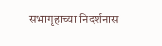सभागृहाच्या निदर्शनास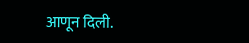आणून दिली.